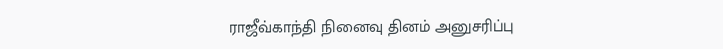ராஜீவ்காந்தி நினைவு தினம் அனுசரிப்பு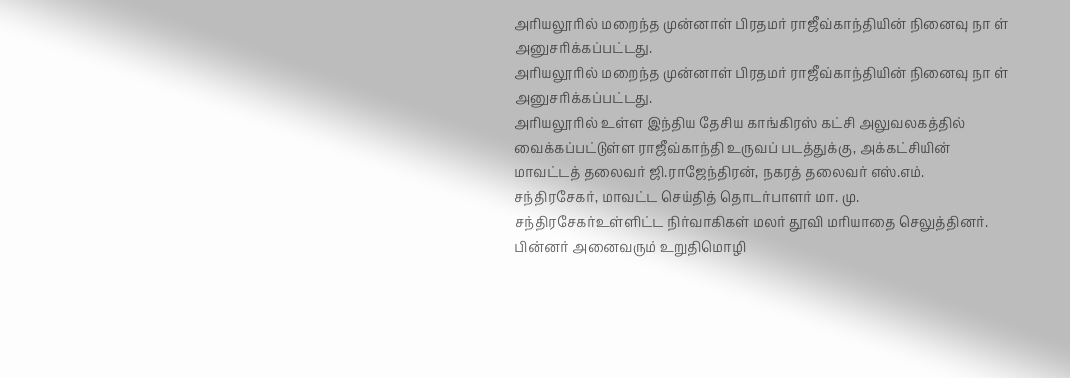அரியலூரில் மறைந்த முன்னாள் பிரதமர் ராஜீவ்காந்தியின் நினைவு நா ள் அனுசரிக்கப்பட்டது.
அரியலூரில் மறைந்த முன்னாள் பிரதமர் ராஜீவ்காந்தியின் நினைவு நா ள் அனுசரிக்கப்பட்டது.
அரியலூரில் உள்ள இந்திய தேசிய காங்கிரஸ் கட்சி அலுவலகத்தில் வைக்கப்பட்டுள்ள ராஜீவ்காந்தி உருவப் படத்துக்கு, அக்கட்சியின் மாவட்டத் தலைவர் ஜி.ராஜேந்திரன், நகரத் தலைவர் எஸ்.எம். சந்திரசேகர், மாவட்ட செய்தித் தொடர்பாளர் மா. மு. சந்திரசேகர்உள்ளிட்ட நிர்வாகிகள் மலர் தூவி மரியாதை செலுத்தினர். பின்னர் அனைவரும் உறுதிமொழி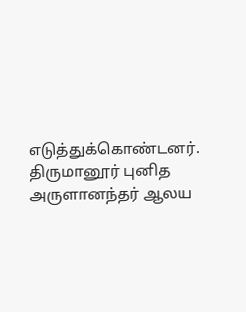எடுத்துக்கொண்டனர்.
திருமானூர் புனித அருளானந்தர் ஆலய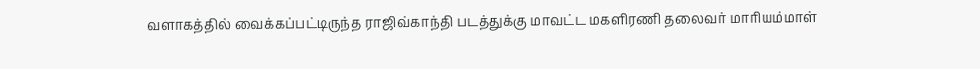வளாகத்தில் வைக்கப்பட்டிருந்த ராஜிவ்காந்தி படத்துக்கு மாவட்ட மகளிரணி தலைவர் மாரியம்மாள்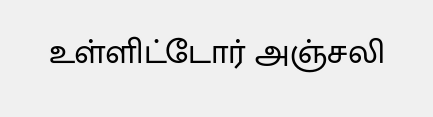உள்ளிட்டோர் அஞ்சலி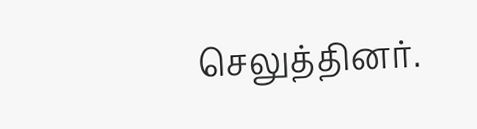செலுத்தினர்.